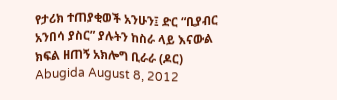የታሪክ ተጠያቂወች አንሁን፤ ድር “ቢያብር አንበሳ ያስር” ያሉትን ከስራ ላይ እናውል ክፍል ዘጠኝ አክሎግ ቢራራ (ዶር) Abugida August 8, 2012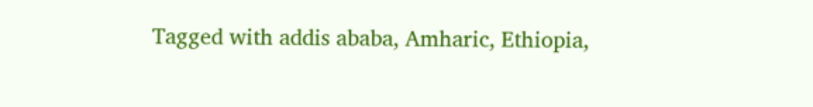Tagged with addis ababa, Amharic, Ethiopia,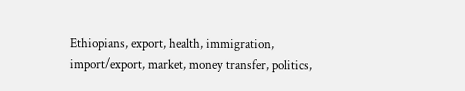Ethiopians, export, health, immigration, import/export, market, money transfer, politics,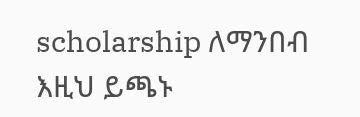scholarship ለማንበብ እዚህ ይጫኑ